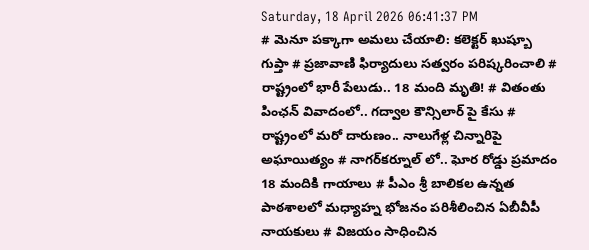Saturday, 18 April 2026 06:41:37 PM
# మెనూ పక్కాగా అమలు చేయాలి: కలెక్టర్ ఖుష్బూ గుప్తా # ప్రజావాణి ఫిర్యాదులు సత్వరం పరిష్కరించాలి # రాష్ట్రంలో భారీ పేలుడు.. 18 మంది మృతి! # వితంతు పింఛన్ వివాదంలో.. గద్వాల కౌన్సిలార్ పై కేసు # రాష్ట్రంలో మరో దారుణం.. నాలుగేళ్ల చిన్నారిపై అఘాయిత్యం # నాగర్‌కర్నూల్ లో.. ఘోర రోడ్డు ప్రమాదం 18 మందికి గాయాలు # పీఎం శ్రీ బాలికల ఉన్నత పాఠశాలలో మధ్యాహ్న భోజనం పరిశీలించిన ఏబీవీపీ నాయకులు # విజయం సాధించిన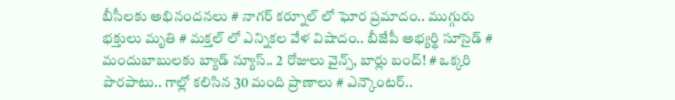బీసీలకు అభినందనలు # నాగర్ కర్నూల్ లో ఘోర ప్రమాదం.. ముగ్గురు భక్తులు మృతి # మక్తల్ లో ఎన్నికల వేళ విషాదం.. బీజేపీ అభ్యర్థి సూసైడ్ # మందుబాబులకు బ్యాడ్ న్యూస్.. 2 రోజులు వైన్స్, బార్లు బంద్! # ఒక్కరి పొరపాటు.. గాల్లో కలిసిన 30 మంది ప్రాణాలు # ఎన్కౌంటర్..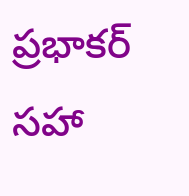ప్రభాకర్ సహా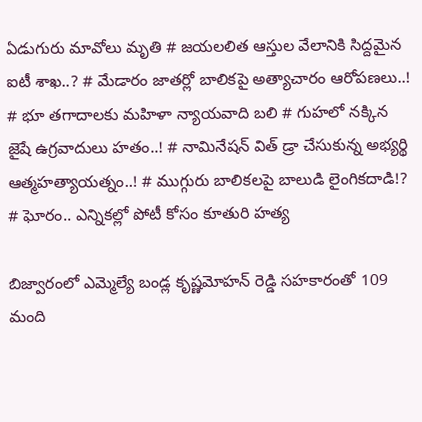ఏడుగురు మావోలు మృతి # జయలలిత ఆస్తుల వేలానికి సిద్దమైన ఐటీ శాఖ..? # మేడారం జాతర్లో బాలికపై అత్యాచారం ఆరోపణలు..! # భూ తగాదాలకు మహిళా న్యాయవాది బలి # గుహలో నక్కిన జైషే ఉగ్రవాదులు హతం..! # నామినేషన్ విత్ డ్రా చేసుకున్న అభ్యర్థి ఆత్మహత్యాయత్నం..! # ముగ్గురు బాలికలపై బాలుడి లైంగికదాడి!? # ఘోరం.. ఎన్నికల్లో పోటీ కోసం కూతురి హత్య

బిజ్వారంలో ఎమ్మెల్యే బండ్ల కృష్ణమోహన్ రెడ్డి సహకారంతో 109 మంది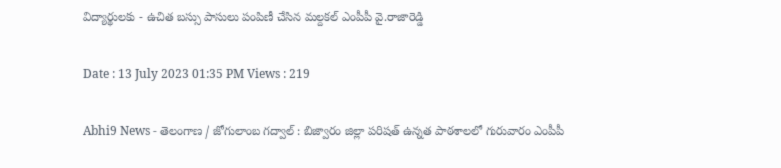విద్యార్థులకు - ఉచిత బస్సు పాసులు పంపిణీ చేసిన మల్దకల్ ఎంపీపీ వై.రాజారెడ్డి

Date : 13 July 2023 01:35 PM Views : 219

Abhi9 News - తెలంగాణ / జోగులాంబ గద్వాల్ : బిజ్వారం జిల్లా పరిషత్ ఉన్నత పాఠశాలలో గురువారం ఎంపీపీ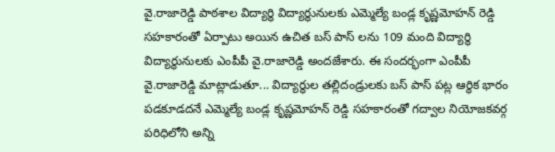వై.రాజారెడ్డి పాఠశాల విద్యార్థి విద్యార్థునులకు ఎమ్మెల్యే బండ్ల కృష్ణమోహన్ రెడ్డి సహకారంతో ఏర్పాటు అయిన ఉచిత బస్ పాస్ లను 109 మంది విద్యార్థి విద్యార్థునులకు ఎంపీపీ వై.రాజారెడ్డి అందజేశారు. ఈ సందర్భంగా ఎంపీపీ వై.రాజారెడ్డి మాట్లాడుతూ... విద్యార్థుల తల్లిదండ్రులకు బస్ పాస్ పట్ల ఆర్థిక భారం పడకూడదనే ఎమ్మెల్యే బండ్ల కృష్ణమోహన్ రెడ్డి సహకారంతో గద్వాల నియోజకవర్గ పరిధిలోని అన్ని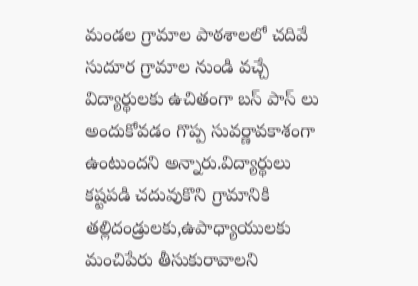మండల గ్రామాల పాఠశాలలో చదివే సుదూర గ్రామాల నుండి వచ్చే విద్యార్థులకు ఉచితంగా బస్ పాస్ లు అందుకోవడం గొప్ప సువర్ణావకాశంగా ఉంటుందని అన్నారు.విద్యార్థులు కష్టపడి చదువుకొని గ్రామానికి తల్లిదండ్రులకు,ఉపాధ్యాయులకు మంచిపేరు తీసుకురావాలని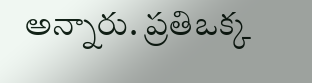అన్నారు. ప్రతిఒక్క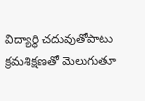విద్యార్థి చదువుతోపాటు క్రమశిక్షణతో మెలుగుతూ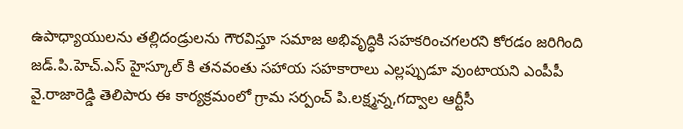ఉపాధ్యాయులను తల్లిదండ్రులను గౌరవిస్తూ సమాజ అభివృద్ధికి సహకరించగలరని కోరడం జరిగింది జడ్.పి.హెచ్.ఎస్ హైస్కూల్ కి తనవంతు సహాయ సహకారాలు ఎల్లప్పుడూ వుంటాయని ఎంపీపీ వై.రాజారెడ్డి తెలిపారు ఈ కార్యక్రమంలో గ్రామ సర్పంచ్ పి.లక్ష్మన్న,గద్వాల ఆర్టీసీ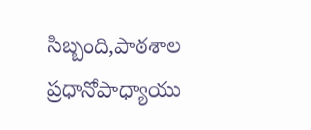సిబ్బంది,పాఠశాల ప్రధానోపాధ్యాయు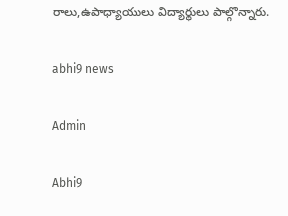రాలు,ఉపాధ్యాయులు విద్యార్థులు పాల్గొన్నారు.

abhi9 news

Admin

Abhi9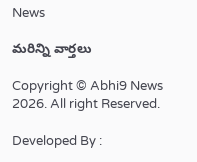News

మరిన్ని వార్తలు

Copyright © Abhi9 News 2026. All right Reserved.

Developed By :